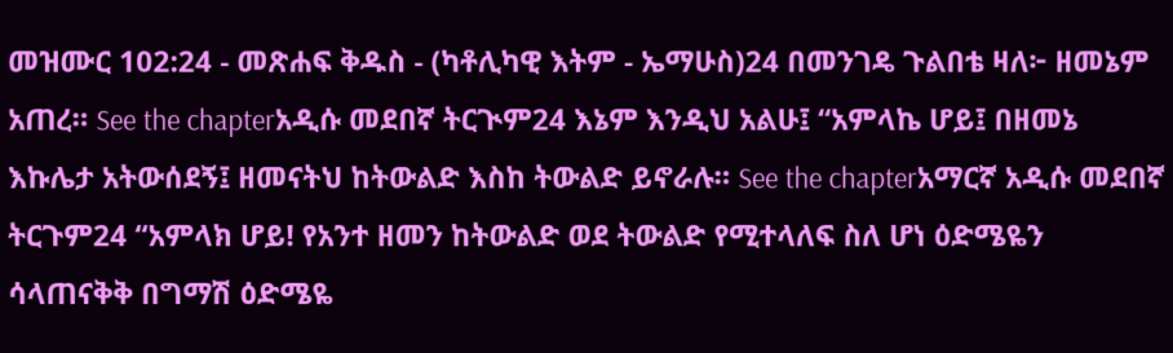መዝሙር 102:24 - መጽሐፍ ቅዱስ - (ካቶሊካዊ እትም - ኤማሁስ)24 በመንገዴ ጉልበቴ ዛለ፦ ዘመኔም አጠረ። See the chapterአዲሱ መደበኛ ትርጒም24 እኔም እንዲህ አልሁ፤ “አምላኬ ሆይ፤ በዘመኔ እኩሌታ አትውሰደኝ፤ ዘመናትህ ከትውልድ እስከ ትውልድ ይኖራሉ። See the chapterአማርኛ አዲሱ መደበኛ ትርጉም24 “አምላክ ሆይ! የአንተ ዘመን ከትውልድ ወደ ትውልድ የሚተላለፍ ስለ ሆነ ዕድሜዬን ሳላጠናቅቅ በግማሽ ዕድሜዬ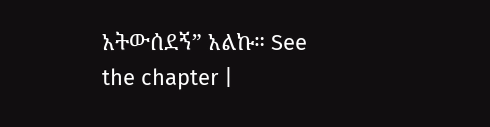አትውሰደኝ” አልኩ። See the chapter |